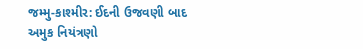જમ્મુ-કાશ્મીર: ઈદની ઉજવણી બાદ અમુક નિયંત્રણો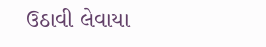ઉઠાવી લેવાયા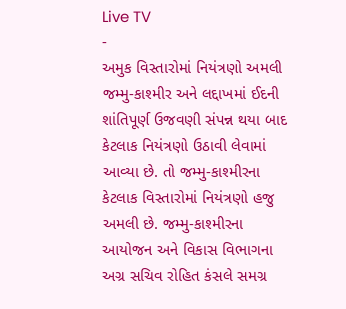Live TV
-
અમુક વિસ્તારોમાં નિયંત્રણો અમલી
જમ્મુ-કાશ્મીર અને લદ્દાખમાં ઈદની શાંતિપૂર્ણ ઉજવણી સંપન્ન થયા બાદ કેટલાક નિયંત્રણો ઉઠાવી લેવામાં આવ્યા છે. તો જમ્મુ-કાશ્મીરના કેટલાક વિસ્તારોમાં નિયંત્રણો હજુ અમલી છે. જમ્મુ-કાશ્મીરના આયોજન અને વિકાસ વિભાગના અગ્ર સચિવ રોહિત કંસલે સમગ્ર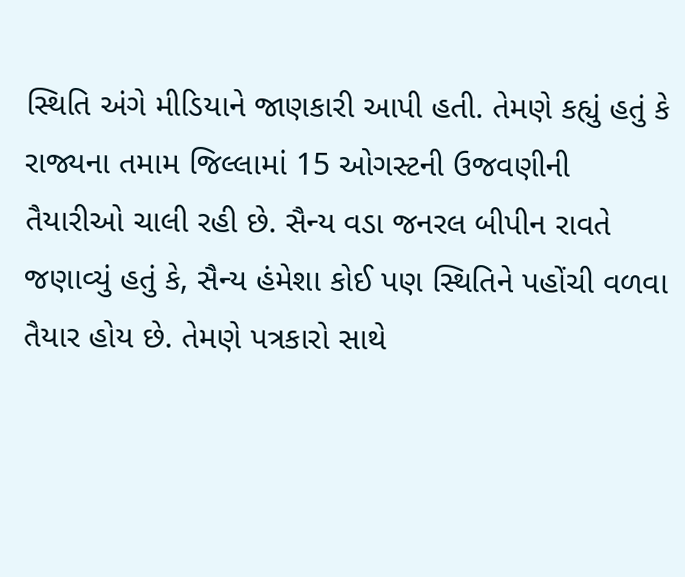સ્થિતિ અંગે મીડિયાને જાણકારી આપી હતી. તેમણે કહ્યું હતું કે રાજ્યના તમામ જિલ્લામાં 15 ઓગસ્ટની ઉજવણીની તૈયારીઓ ચાલી રહી છે. સૈન્ય વડા જનરલ બીપીન રાવતે જણાવ્યું હતું કે, સૈન્ય હંમેશા કોઈ પણ સ્થિતિને પહોંચી વળવા તૈયાર હોય છે. તેમણે પત્રકારો સાથે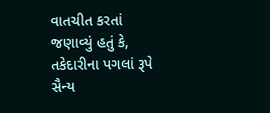વાતચીત કરતાં જણાવ્યું હતું કે, તકેદારીના પગલાં રૂપે સૈન્ય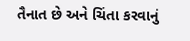તૈનાત છે અને ચિંતા કરવાનું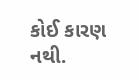કોઈ કારણ નથી.